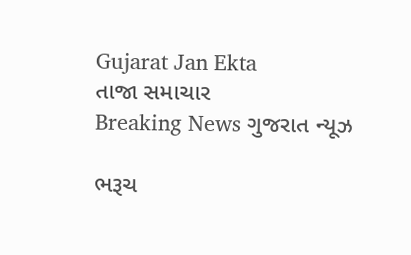Gujarat Jan Ekta
તાજા સમાચાર
Breaking News ગુજરાત ન્યૂઝ

ભરૂચ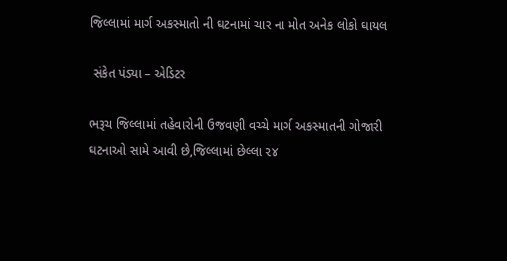જિલ્લામાં માર્ગ અકસ્માતો ની ઘટનામાં ચાર ના મોત અનેક લોકો ઘાયલ

 સંકેત પંડ્યા – એડિટર

ભરૂચ જિલ્લામાં તહેવારોની ઉજવણી વચ્ચે માર્ગ અકસ્માતની ગોજારી ઘટનાઓ સામે આવી છે,જિલ્લામાં છેલ્લા ૨૪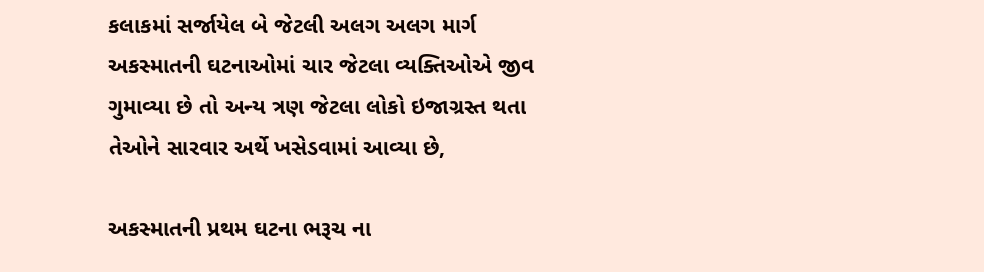કલાકમાં સર્જાયેલ બે જેટલી અલગ અલગ માર્ગ અકસ્માતની ઘટનાઓમાં ચાર જેટલા વ્યક્તિઓએ જીવ ગુમાવ્યા છે તો અન્ય ત્રણ જેટલા લોકો ઇજાગ્રસ્ત થતા તેઓને સારવાર અર્થે ખસેડવામાં આવ્યા છે,

અકસ્માતની પ્રથમ ઘટના ભરૂચ ના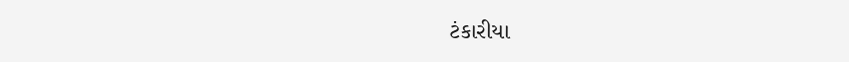ટંકારીયા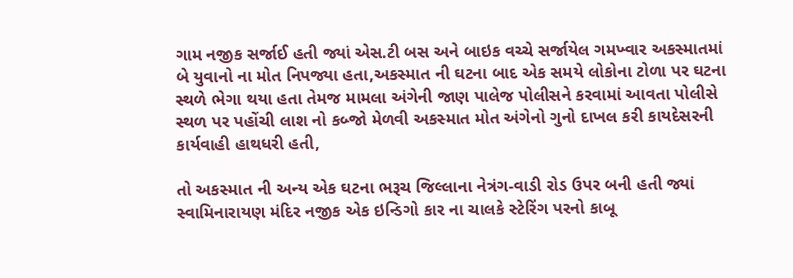ગામ નજીક સર્જાઈ હતી જ્યાં એસ.ટી બસ અને બાઇક વચ્ચે સર્જાયેલ ગમખ્વાર અકસ્માતમાં બે યુવાનો ના મોત નિપજ્યા હતા,અકસ્માત ની ઘટના બાદ એક સમયે લોકોના ટોળા પર ઘટના સ્થળે ભેગા થયા હતા તેમજ મામલા અંગેની જાણ પાલેજ પોલીસને કરવામાં આવતા પોલીસે સ્થળ પર પહોંચી લાશ નો કબ્જો મેળવી અકસ્માત મોત અંગેનો ગુનો દાખલ કરી કાયદેસરની કાર્યવાહી હાથધરી હતી,

તો અકસ્માત ની અન્ય એક ઘટના ભરૂચ જિલ્લાના નેત્રંગ-વાડી રોડ ઉપર બની હતી જ્યાં સ્વામિનારાયણ મંદિર નજીક એક ઇન્ડિગો કાર ના ચાલકે સ્ટેરિંગ પરનો કાબૂ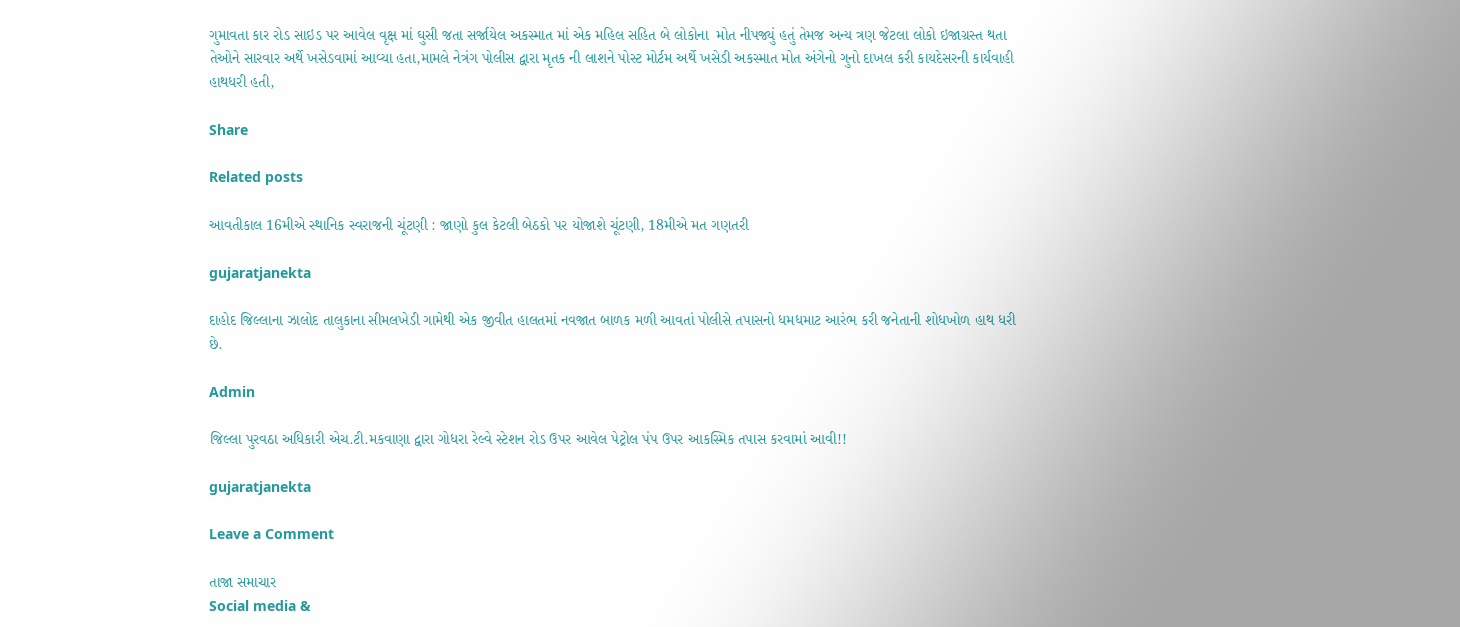ગુમાવતા કાર રોડ સાઇડ પર આવેલ વૃક્ષ માં ઘુસી જતા સર્જાયેલ અકસ્માત માં એક મહિલ સહિત બે લોકોના  મોત નીપજ્યું હતું તેમજ અન્ય ત્રણ જેટલા લોકો ઇજાગ્રસ્ત થતા તેઓને સારવાર અર્થે ખસેડવામાં આવ્યા હતા,મામલે નેત્રંગ પોલીસ દ્વારા મૃતક ની લાશને પોસ્ટ મોર્ટમ અર્થે ખસેડી અકસ્માત મોત અંગેનો ગુનો દાખલ કરી કાયદેસરની કાર્યવાહી હાથધરી હતી,

Share

Related posts

આવતીકાલ 16મીએ સ્થાનિક સ્વરાજની ચૂંટણી : જાણો કુલ કેટલી બેઠકો પર યોજાશે ચૂંટણી, 18મીએ મત ગણતરી

gujaratjanekta

દાહોદ જિલ્લાના ઝાલોદ તાલુકાના સીમલખેડી ગામેથી એક જીવીત હાલતમાં નવજાત બાળક મળી આવતાં પોલીસે તપાસનો ધમધમાટ આરંભ કરી જનેતાની શોધખોળ હાથ ધરી છે.

Admin

જિલ્લા પુરવઠા અધિકારી એચ.ટી.મકવાણા દ્વારા ગોધરા રેલ્વે સ્ટેશન રોડ ઉપર આવેલ પેટ્રોલ પંપ ઉપર આકસ્મિક તપાસ કરવામાં આવી!!

gujaratjanekta

Leave a Comment

તાજા સમાચાર
Social media &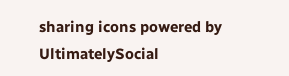sharing icons powered by UltimatelySocial